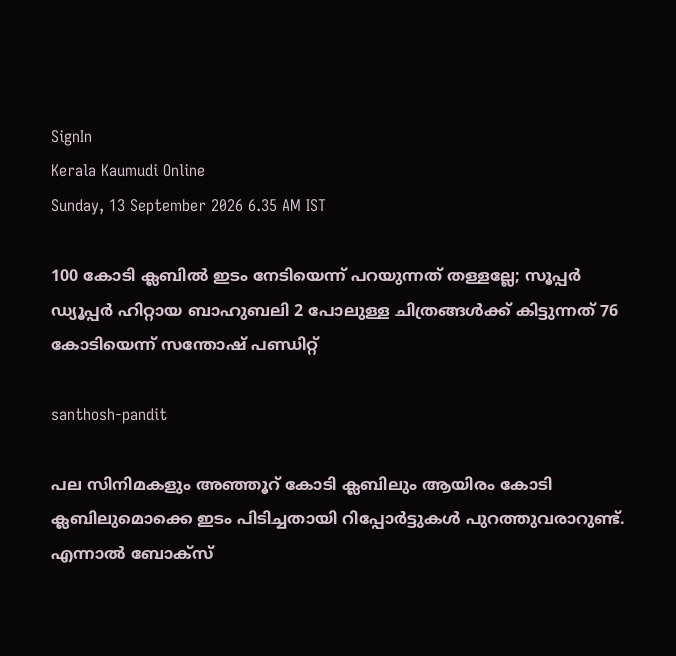SignIn
Kerala Kaumudi Online
Sunday, 13 September 2026 6.35 AM IST

100 കോടി ക്ലബിൽ ഇടം നേടിയെന്ന് പറയുന്നത് തള്ളല്ലേ; സൂപ്പർ ഡ്യൂപ്പർ ഹിറ്റായ ബാഹുബലി 2 പോലുള്ള ചിത്രങ്ങൾക്ക് കിട്ടുന്നത് 76 കോടിയെന്ന് സന്തോഷ് പണ്ഡിറ്റ്

santhosh-pandit

പല സിനിമകളും അഞ്ഞൂറ് കോടി ക്ലബിലും ആയിരം കോടി ക്ലബിലുമൊക്കെ ഇടം പിടിച്ചതായി റിപ്പോർട്ടുകൾ പുറത്തുവരാറുണ്ട്. എന്നാൽ ബോക്സ്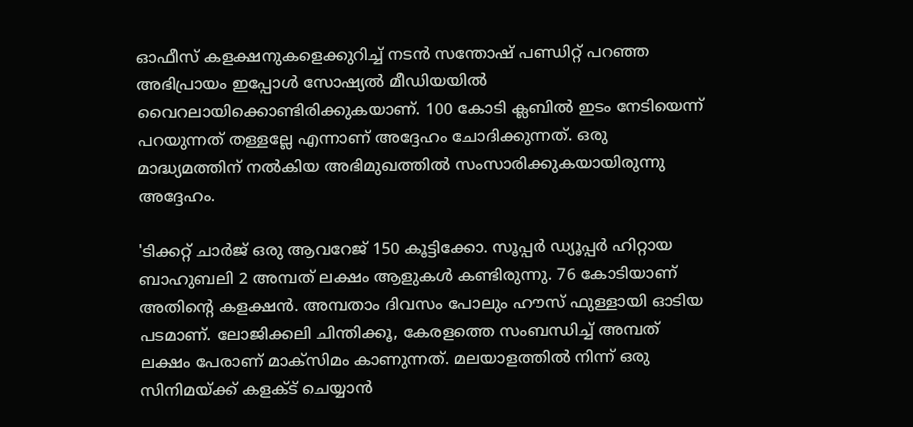ഓഫീസ് കളക്ഷനുകളെക്കുറിച്ച് നടൻ സന്തോഷ് പണ്ഡിറ്റ് പറഞ്ഞ അഭിപ്രായം ഇപ്പോൾ സോഷ്യൽ മീഡിയയിൽ വൈറലായിക്കൊണ്ടിരിക്കുകയാണ്. 100 കോടി ക്ലബിൽ ഇടം നേടിയെന്ന് പറയുന്നത് തള്ളല്ലേ എന്നാണ് അദ്ദേഹം ചോദിക്കുന്നത്. ഒരു മാദ്ധ്യമത്തിന് നൽകിയ അഭിമുഖത്തിൽ സംസാരിക്കുകയായിരുന്നു അദ്ദേഹം.

'ടിക്കറ്റ് ചാർജ് ഒരു ആവറേജ് 150 കൂട്ടിക്കോ. സൂപ്പർ ഡ്യൂപ്പർ ഹിറ്റായ ബാഹുബലി 2 അമ്പത് ലക്ഷം ആളുകൾ കണ്ടിരുന്നു. 76 കോടിയാണ് അതിന്റെ കളക്ഷൻ. അമ്പതാം ദിവസം പോലും ഹൗസ് ഫുള്ളായി ഓടിയ പടമാണ്. ലോജിക്കലി ചിന്തിക്കൂ, കേരളത്തെ സംബന്ധിച്ച് അമ്പത് ലക്ഷം പേരാണ് മാക്സിമം കാണുന്നത്. മലയാളത്തിൽ നിന്ന് ഒരു സിനിമയ്ക്ക് കളക്ട് ചെയ്യാൻ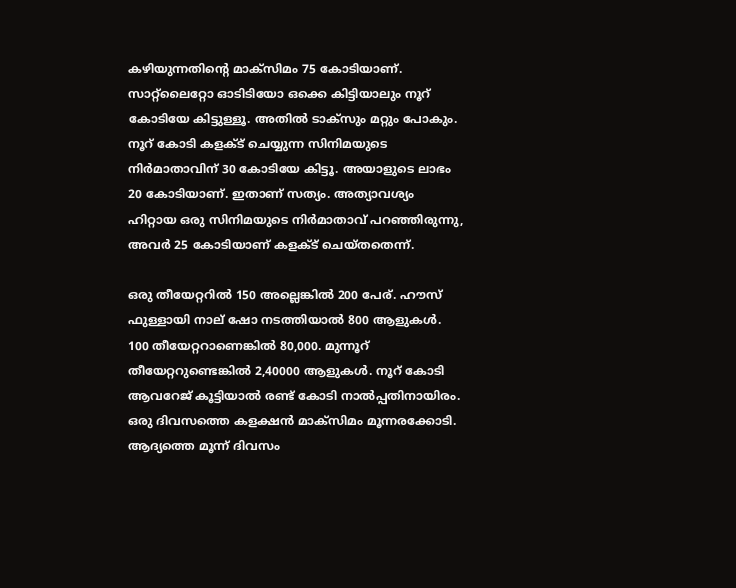കഴിയുന്നതിന്റെ മാക്സിമം 75 കോടിയാണ്. സാറ്റ്‌ലൈറ്റോ ഓടിടിയോ ഒക്കെ കിട്ടിയാലും നൂറ് കോടിയേ കിട്ടുള്ളൂ. അതിൽ ടാക്സും മറ്റും പോകും. നൂറ് കോടി കളക്ട് ചെയ്യുന്ന സിനിമയുടെ നിർമാതാവിന് 30 കോടിയേ കിട്ടൂ. അയാളുടെ ലാഭം 20 കോടിയാണ്. ഇതാണ് സത്യം. അത്യാവശ്യം ഹിറ്റായ ഒരു സിനിമയുടെ നിർമാതാവ് പറഞ്ഞിരുന്നു, അവർ 25 കോടിയാണ് കളക്ട് ചെയ്തതെന്ന്.

ഒരു തീയേറ്ററിൽ 150 അല്ലെങ്കിൽ 200 പേര്. ഹൗസ് ഫുള്ളായി നാല് ഷോ നടത്തിയാൽ 800 ആളുകൾ. 100 തീയേറ്ററാണെങ്കിൽ 80,000. മുന്നൂറ് തീയേറ്ററുണ്ടെങ്കിൽ 2,40000 ആളുകൾ. നൂറ് കോടി ആവറേജ് കൂട്ടിയാൽ രണ്ട് കോടി നാൽപ്പതിനായിരം. ഒരു ദിവസത്തെ കളക്ഷൻ മാക്സിമം മൂന്നരക്കോടി. ആദ്യത്തെ മൂന്ന് ദിവസം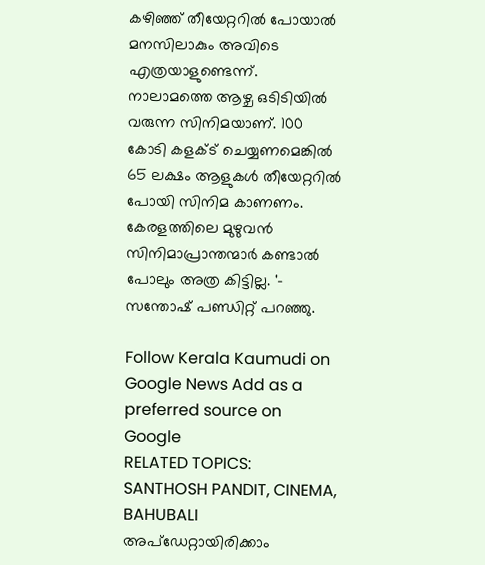കഴിഞ്ഞ് തീയേറ്ററിൽ പോയാൽ മനസിലാകും അവിടെ എത്രയാളുണ്ടെന്ന്. നാലാമത്തെ ആഴ്ച ഒടിടിയിൽ വരുന്ന സിനിമയാണ്. 100 കോടി കളക്ട് ചെയ്യണമെങ്കിൽ 65 ലക്ഷം ആളുകൾ തീയേറ്ററിൽ പോയി സിനിമ കാണണം. കേരളത്തിലെ മുഴുവൻ സിനിമാപ്രാന്തന്മാർ കണ്ടാൽ പോലും അത്ര കിട്ടില്ല. '- സന്തോഷ് പണ്ഡിറ്റ് പറഞ്ഞു.

Follow Kerala Kaumudi on Google News Add as a preferred source on Google
RELATED TOPICS: SANTHOSH PANDIT, CINEMA, BAHUBALI
അപ്ഡേറ്റായിരിക്കാം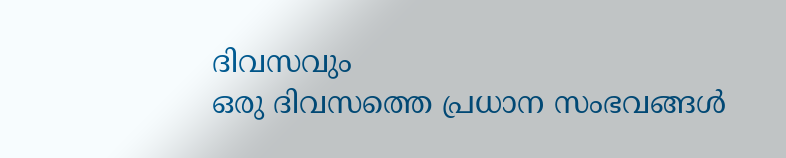ദിവസവും
ഒരു ദിവസത്തെ പ്രധാന സംഭവങ്ങൾ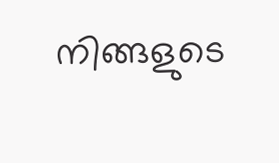നിങ്ങളുടെ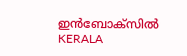ഇൻബോക്സിൽ
KERALA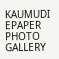KAUMUDI EPAPER
PHOTO GALLERY